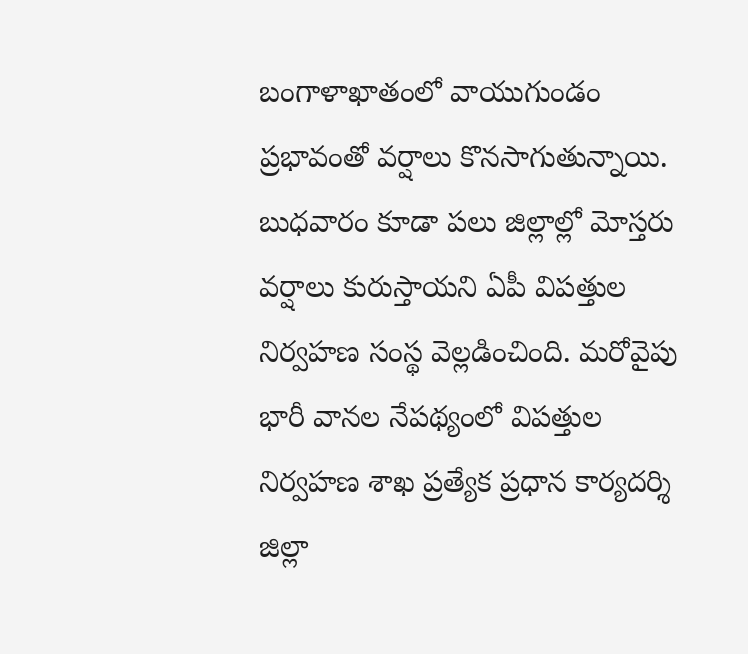బంగాళాఖాతంలో వాయుగుండం ప్రభావంతో వర్షాలు కొనసాగుతున్నాయి. బుధవారం కూడా పలు జిల్లాల్లో మోస్తరు వర్షాలు కురుస్తాయని ఏపీ విపత్తుల నిర్వహణ సంస్థ వెల్లడించింది. మరోవైపు భారీ వానల నేపథ్యంలో విపత్తుల నిర్వహణ శాఖ ప్రత్యేక ప్రధాన కార్యదర్శి జిల్లా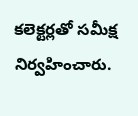కలెక్టర్లతో సమీక్ష నిర్వహించారు.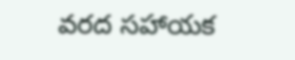వరద సహాయక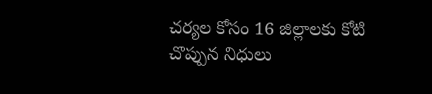చర్యల కోసం 16 జిల్లాలకు కోటి చొప్పున నిధులు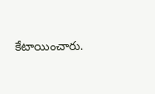కేటాయించారు.